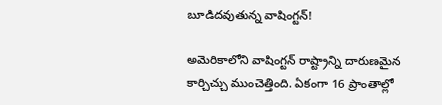బూడిదవుతున్న వాషింగ్టన్!

అమెరికాలోని వాషింగ్టన్ రాష్ట్రాన్ని దారుణమైన కార్చిచ్చు ముంచెత్తింది. ఏకంగా 16 ప్రాంతాల్లో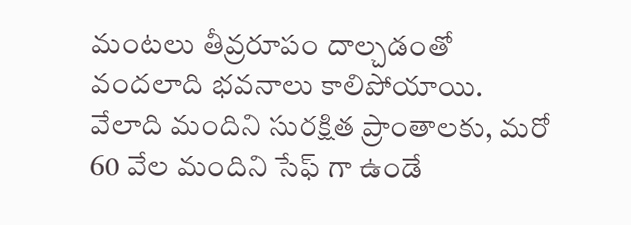మంటలు తీవ్రరూపం దాల్చడంతో వందలాది భవనాలు కాలిపోయాయి. వేలాది మందిని సురక్షిత ప్రాంతాలకు, మరో 60 వేల మందిని సేఫ్ గా ఉండే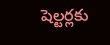షెల్టర్లకు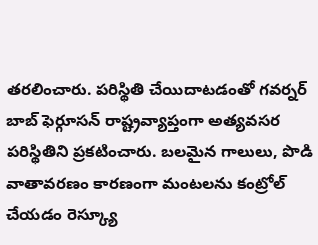తరలించారు. పరిస్థితి చేయిదాటడంతో గవర్నర్ బాబ్ ఫెర్గూసన్ రాష్ట్రవ్యాప్తంగా అత్యవసర పరిస్థితిని ప్రకటించారు. బలమైన గాలులు, పొడి వాతావరణం కారణంగా మంటలను కంట్రోల్ చేయడం రెస్క్యూ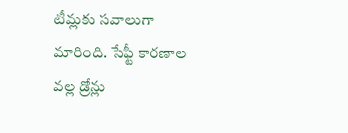టీమ్లకు సవాలుగా మారింది. సేఫ్టీ కారణాల వల్ల డ్రోన్లు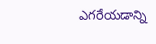ఎగరేయడాన్ని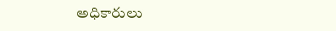అధికారులు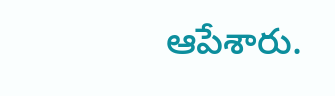ఆపేశారు.